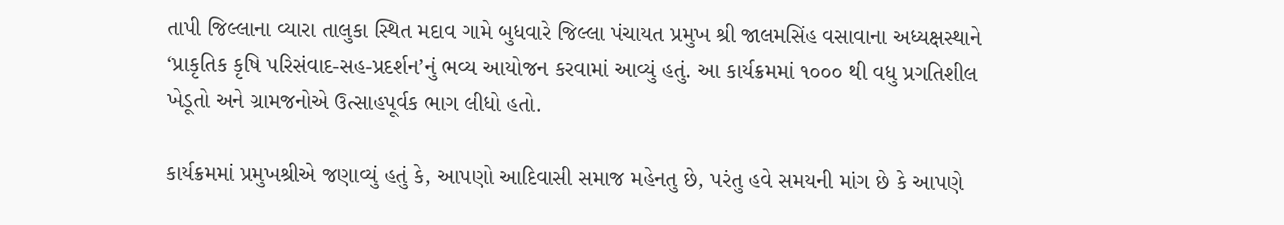તાપી જિલ્લાના વ્યારા તાલુકા સ્થિત મદાવ ગામે બુધવારે જિલ્લા પંચાયત પ્રમુખ શ્રી જાલમસિંહ વસાવાના અધ્યક્ષસ્થાને ‘પ્રાકૃતિક કૃષિ પરિસંવાદ-સહ-પ્રદર્શન’નું ભવ્ય આયોજન કરવામાં આવ્યું હતું. આ કાર્યક્રમમાં ૧૦૦૦ થી વધુ પ્રગતિશીલ ખેડૂતો અને ગ્રામજનોએ ઉત્સાહપૂર્વક ભાગ લીધો હતો.

કાર્યક્રમમાં પ્રમુખશ્રીએ જણાવ્યું હતું કે, આપણો આદિવાસી સમાજ મહેનતુ છે, પરંતુ હવે સમયની માંગ છે કે આપણે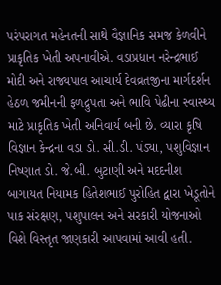પરંપરાગત મહેનતની સાથે વૈજ્ઞાનિક સમજ કેળવીને પ્રાકૃતિક ખેતી અપનાવીએ. વડાપ્રધાન નરેન્દ્રભાઈ મોદી અને રાજ્યપાલ આચાર્ય દેવવ્રતજીના માર્ગદર્શન હેઠળ જમીનની ફળદ્રુપતા અને ભાવિ પેઢીના સ્વાસ્થ્ય માટે પ્રાકૃતિક ખેતી અનિવાર્ય બની છે. વ્યારા કૃષિ વિજ્ઞાન કેન્દ્રના વડા ડો. સી.ડી. પંડ્યા, પશુવિજ્ઞાન નિષ્ણાત ડો. જે.બી. બુટાણી અને મદદનીશ બાગાયત નિયામક હિતેશભાઈ પુરોહિત દ્વારા ખેડૂતોને પાક સંરક્ષણ, પશુપાલન અને સરકારી યોજનાઓ વિશે વિસ્તૃત જાણકારી આપવામાં આવી હતી.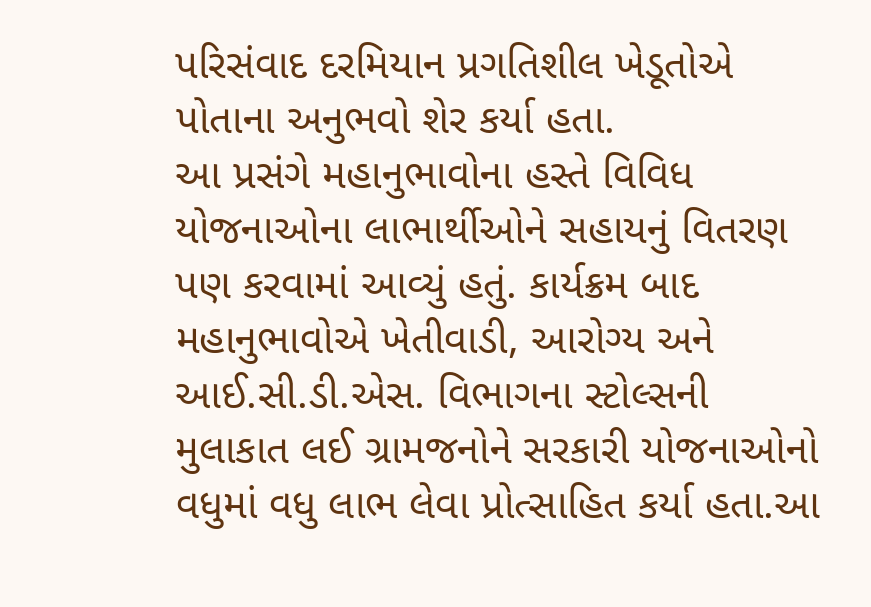પરિસંવાદ દરમિયાન પ્રગતિશીલ ખેડૂતોએ પોતાના અનુભવો શેર કર્યા હતા.
આ પ્રસંગે મહાનુભાવોના હસ્તે વિવિધ યોજનાઓના લાભાર્થીઓને સહાયનું વિતરણ પણ કરવામાં આવ્યું હતું. કાર્યક્રમ બાદ મહાનુભાવોએ ખેતીવાડી, આરોગ્ય અને આઈ.સી.ડી.એસ. વિભાગના સ્ટોલ્સની મુલાકાત લઈ ગ્રામજનોને સરકારી યોજનાઓનો વધુમાં વધુ લાભ લેવા પ્રોત્સાહિત કર્યા હતા.આ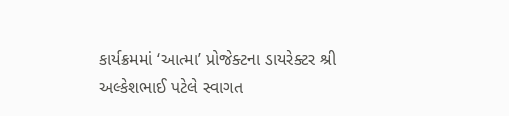કાર્યક્રમમાં ‘આત્મા’ પ્રોજેક્ટના ડાયરેક્ટર શ્રી અલ્કેશભાઈ પટેલે સ્વાગત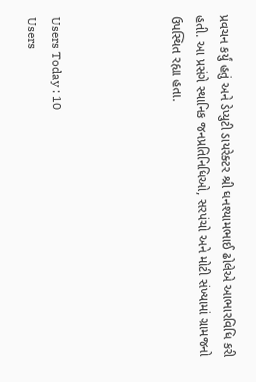પ્રવચન કર્યું હતું અને ડેપ્યુટી ડાયરેક્ટર શ્રી ઘનશ્યામભાઈ ઢોલેએ આભારવિધિ કરી હતી. આ પ્રસંગે સ્થાનિક જનપ્રતિનિધિઓ, સરપંચો અને મોટી સંખ્યામાં ગ્રામજનો ઉપસ્થિત રહ્યા હતા.




Users Today : 10
Users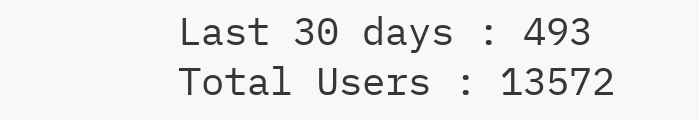Last 30 days : 493
Total Users : 13572